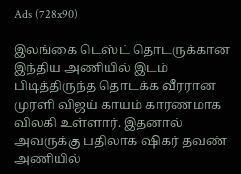Ads (728x90)

இலங்கை டெஸ்ட் தொடருக்கான இந்திய அணியில் இடம் பிடித்திருந்த தொடக்க வீரரான முரளி விஜய் காயம் காரணமாக விலகி உள்ளார். இதனால் அவருக்கு பதிலாக ஷிகர் தவண் அணியில்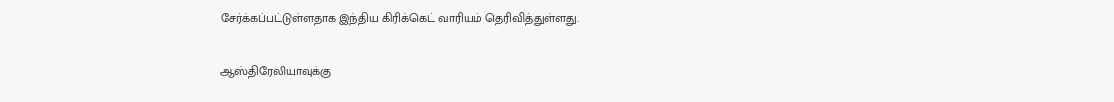சேர்க்கப்பட்டுள்ளதாக இந்திய கிரிக்கெட் வாரியம் தெரிவித்துள்ளது.

ஆஸ்திரேலியாவுக்கு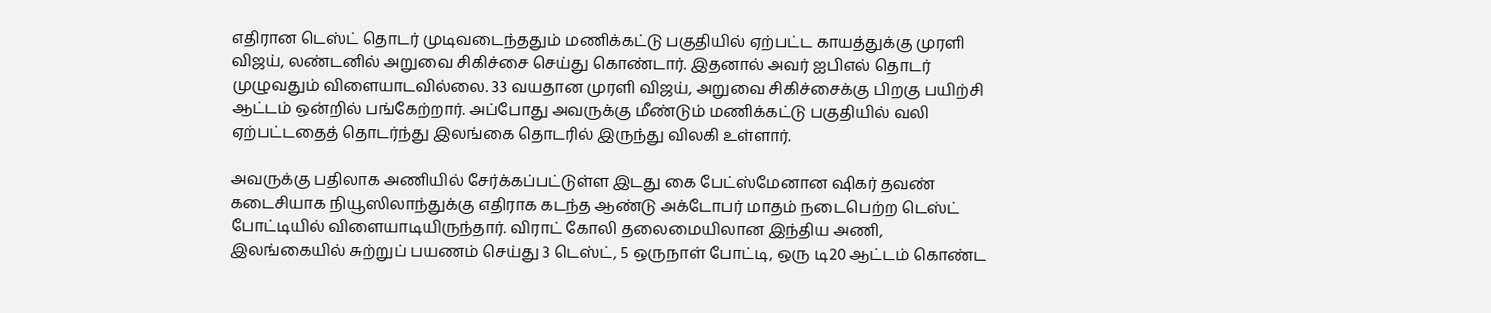எதிரான டெஸ்ட் தொடர் முடிவடைந்ததும் மணிக்கட்டு பகுதியில் ஏற்பட்ட காயத்துக்கு முரளி விஜய், லண்டனில் அறுவை சிகிச்சை செய்து கொண்டார். இதனால் அவர் ஐபிஎல் தொடர் முழுவதும் விளையாடவில்லை. 33 வயதான முரளி விஜய், அறுவை சிகிச்சைக்கு பிறகு பயிற்சி ஆட்டம் ஒன்றில் பங்கேற்றார். அப்போது அவருக்கு மீண்டும் மணிக்கட்டு பகுதியில் வலி ஏற்பட்டதைத் தொடர்ந்து இலங்கை தொடரில் இருந்து விலகி உள்ளார்.

அவருக்கு பதிலாக அணியில் சேர்க்கப்பட்டுள்ள இடது கை பேட்ஸ்மேனான ஷிகர் தவண் கடைசியாக நியூஸிலாந்துக்கு எதிராக கடந்த ஆண்டு அக்டோபர் மாதம் நடைபெற்ற டெஸ்ட் போட்டியில் விளையாடியிருந்தார். விராட் கோலி தலைமையிலான இந்திய அணி, இலங்கையில் சுற்றுப் பயணம் செய்து 3 டெஸ்ட், 5 ஒருநாள் போட்டி, ஒரு டி20 ஆட்டம் கொண்ட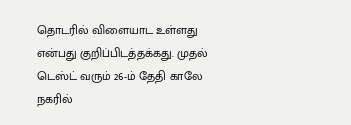தொடரில் விளையாட உள்ளது என்பது குறிப்பிடத்தக்கது. முதல் டெஸ்ட் வரும் 26-ம் தேதி காலே நகரில்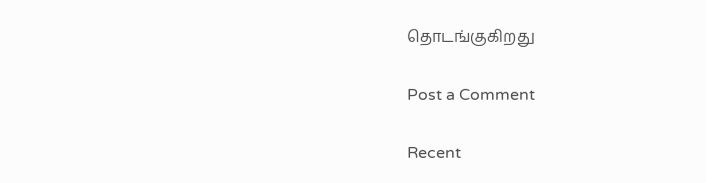தொடங்குகிறது

Post a Comment

Recent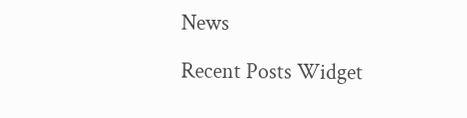News

Recent Posts Widget